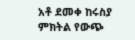አቶ ደመቀ ከሩስያ ምክትል የውጭ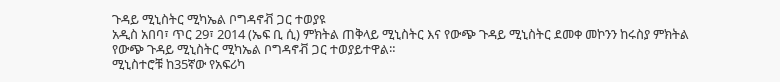ጉዳይ ሚኒስትር ሚካኤል ቦግዳኖቭ ጋር ተወያዩ
አዲስ አበባ፣ ጥር 29፣ 2014 (ኤፍ ቢ ሲ) ምክትል ጠቅላይ ሚኒስትር እና የውጭ ጉዳይ ሚኒስትር ደመቀ መኮንን ከሩስያ ምክትል የውጭ ጉዳይ ሚኒስትር ሚካኤል ቦግዳኖቭ ጋር ተወያይተዋል።
ሚኒስተሮቹ ከ35ኛው የአፍሪካ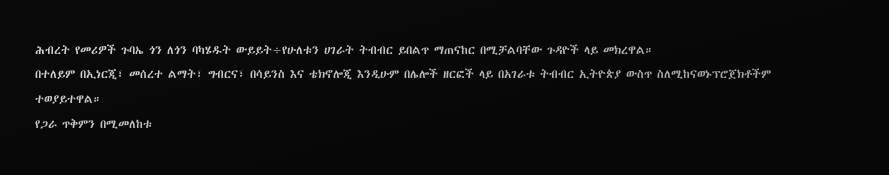ሕብረት የመሪዎች ጉባኤ ጎን ለጎን ባካሄዱት ውይይት÷የሁለቱን ሀገራት ትብብር ይበልጥ ማጠናከር በሚቻልባቸው ጉዳዮች ላይ መክረዋል።
በተለይም በኢነርጂ፣ መሰረተ ልማት፣ ግብርና፣ በሳይንስ እና ቴክኖሎጂ እንዲሁም በሌሎች ዘርፎች ላይ በአገራቱ ትብብር ኢትዮጵያ ውስጥ ስለሚከናወኑፕሮጀክቶችም ተወያይተዋል።
የጋራ ጥቅምን በሚመለከቱ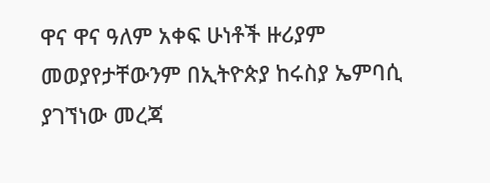ዋና ዋና ዓለም አቀፍ ሁነቶች ዙሪያም መወያየታቸውንም በኢትዮጵያ ከሩስያ ኤምባሲ ያገኘነው መረጃ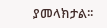ያመላክታል፡፡